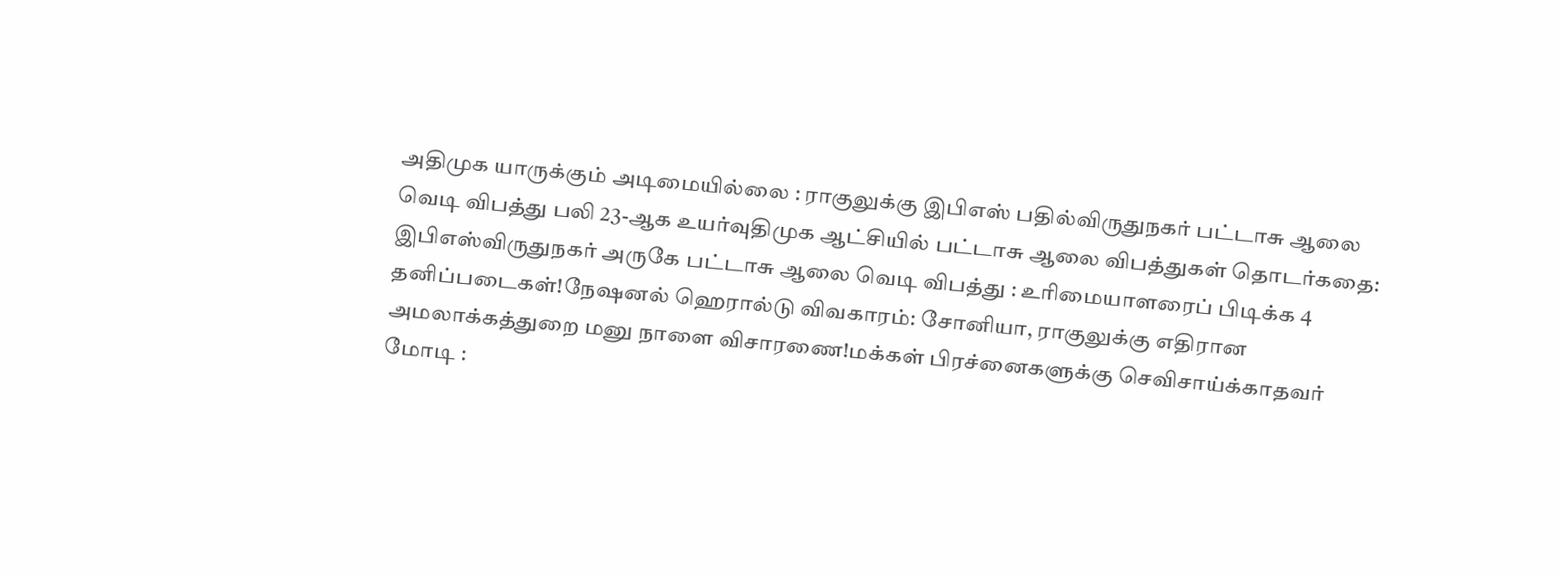அதிமுக யாருக்கும் அடிமையில்லை : ராகுலுக்கு இபிஎஸ் பதில்விருதுநகர் பட்டாசு ஆலை வெடி விபத்து பலி 23-ஆக உயர்வுதிமுக ஆட்சியில் பட்டாசு ஆலை விபத்துகள் தொடர்கதை: இபிஎஸ்விருதுநகர் அருகே பட்டாசு ஆலை வெடி விபத்து : உரிமையாளரைப் பிடிக்க 4 தனிப்படைகள்!நேஷனல் ஹெரால்டு விவகாரம்: சோனியா, ராகுலுக்கு எதிரான அமலாக்கத்துறை மனு நாளை விசாரணை!மக்கள் பிரச்னைகளுக்கு செவிசாய்க்காதவர் மோடி :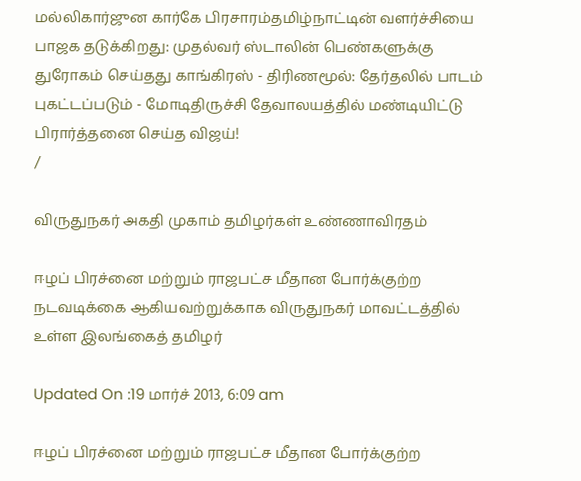மல்லிகார்ஜுன கார்கே பிரசாரம்தமிழ்நாட்டின் வளர்ச்சியை பாஜக தடுக்கிறது: முதல்வர் ஸ்டாலின் பெண்களுக்கு துரோகம் செய்தது காங்கிரஸ் - திரிணமூல்: தேர்தலில் பாடம் புகட்டப்படும் - மோடிதிருச்சி தேவாலயத்தில் மண்டியிட்டு பிரார்த்தனை செய்த விஜய்!
/

விருதுநகர் அகதி முகாம் தமிழர்கள் உண்ணாவிரதம்

ஈழப் பிரச்னை மற்றும் ராஜபட்ச மீதான போர்க்குற்ற நடவடிக்கை ஆகியவற்றுக்காக விருதுநகர் மாவட்டத்தில் உள்ள இலங்கைத் தமிழர்

Updated On :19 மார்ச் 2013, 6:09 am

ஈழப் பிரச்னை மற்றும் ராஜபட்ச மீதான போர்க்குற்ற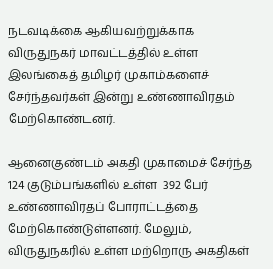நடவடிக்கை ஆகியவற்றுக்காக விருதுநகர் மாவட்டத்தில் உள்ள இலங்கைத் தமிழர் முகாம்களைச் சேர்ந்தவர்கள் இன்று உண்ணாவிரதம் மேற்கொண்டனர்.

ஆனைகுண்டம் அகதி முகாமைச் சேர்ந்த 124 குடும்பங்களில் உள்ள  392 பேர் உண்ணாவிரதப் போராட்டத்தை மேற்கொண்டுள்ளனர். மேலும், விருதுநகரில் உள்ள மற்றொரு அகதிகள்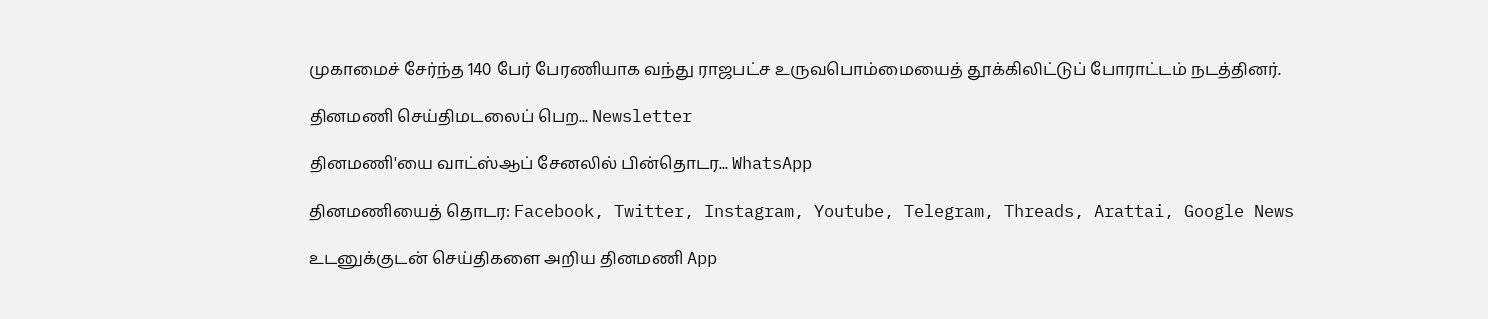முகாமைச் சேர்ந்த 140 பேர் பேரணியாக வந்து ராஜபட்ச உருவபொம்மையைத் தூக்கிலிட்டுப் போராட்டம் நடத்தினர்.

தினமணி செய்திமடலைப் பெற... Newsletter

தினமணி'யை வாட்ஸ்ஆப் சேனலில் பின்தொடர... WhatsApp

தினமணியைத் தொடர: Facebook, Twitter, Instagram, Youtube, Telegram, Threads, Arattai, Google News

உடனுக்குடன் செய்திகளை அறிய தினமணி App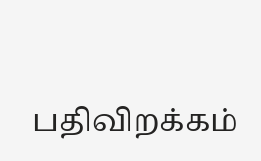பதிவிறக்கம்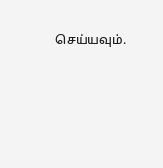செய்யவும்.